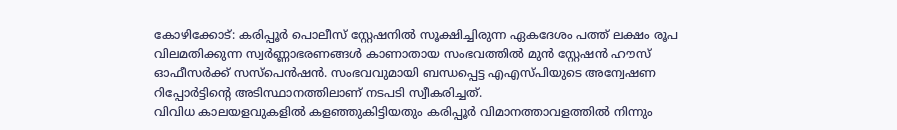കോഴിക്കോട്: കരിപ്പൂർ പൊലീസ് സ്റ്റേഷനിൽ സൂക്ഷിച്ചിരുന്ന ഏകദേശം പത്ത് ലക്ഷം രൂപ വിലമതിക്കുന്ന സ്വർണ്ണാഭരണങ്ങൾ കാണാതായ സംഭവത്തിൽ മുൻ സ്റ്റേഷൻ ഹൗസ് ഓഫീസർക്ക് സസ്പെൻഷൻ. സംഭവവുമായി ബന്ധപ്പെട്ട എഎസ്പിയുടെ അന്വേഷണ റിപ്പോർട്ടിന്റെ അടിസ്ഥാനത്തിലാണ് നടപടി സ്വീകരിച്ചത്.
വിവിധ കാലയളവുകളിൽ കളഞ്ഞുകിട്ടിയതും കരിപ്പൂർ വിമാനത്താവളത്തിൽ നിന്നും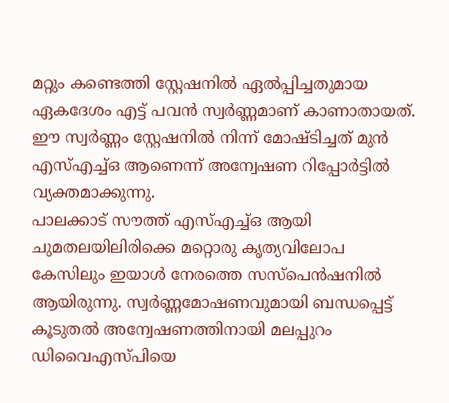മറ്റും കണ്ടെത്തി സ്റ്റേഷനിൽ ഏൽപ്പിച്ചതുമായ ഏകദേശം എട്ട് പവൻ സ്വർണ്ണമാണ് കാണാതായത്. ഈ സ്വർണ്ണം സ്റ്റേഷനിൽ നിന്ന് മോഷ്ടിച്ചത് മുൻ എസ്എച്ച്ഒ ആണെന്ന് അന്വേഷണ റിപ്പോർട്ടിൽ വ്യക്തമാക്കുന്നു.
പാലക്കാട് സൗത്ത് എസ്എച്ച്ഒ ആയി ചുമതലയിലിരിക്കെ മറ്റൊരു കൃത്യവിലോപ കേസിലും ഇയാൾ നേരത്തെ സസ്പെൻഷനിൽ ആയിരുന്നു. സ്വർണ്ണമോഷണവുമായി ബന്ധപ്പെട്ട് കൂടുതൽ അന്വേഷണത്തിനായി മലപ്പുറം ഡിവൈഎസ്പിയെ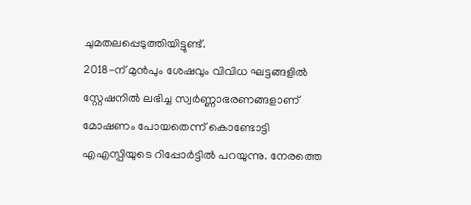ചുമതലപ്പെടുത്തിയിട്ടുണ്ട്.
2018-ന് മുൻപും ശേഷവും വിവിധ ഘട്ടങ്ങളിൽ സ്റ്റേഷനിൽ ലഭിച്ച സ്വർണ്ണാഭരണങ്ങളാണ് മോഷണം പോയതെന്ന് കൊണ്ടോട്ടി എഎസ്പിയുടെ റിപ്പോർട്ടിൽ പറയുന്നു. നേരത്തെ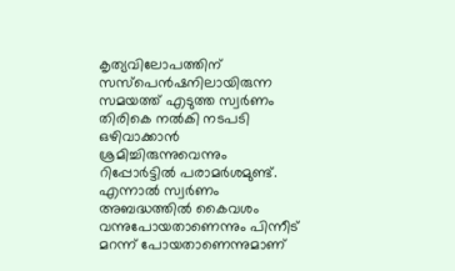കൃത്യവിലോപത്തിന് സസ്പെൻഷനിലായിരുന്ന സമയത്ത് എടുത്ത സ്വർണം തിരികെ നൽകി നടപടി ഒഴിവാക്കാൻ ശ്രമിച്ചിരുന്നുവെന്നും റിപ്പോർട്ടിൽ പരാമർശമുണ്ട്.
എന്നാൽ സ്വർണം അബദ്ധത്തിൽ കൈവശം വന്നുപോയതാണെന്നും പിന്നീട് മറന്ന് പോയതാണെന്നുമാണ്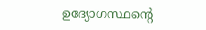ഉദ്യോഗസ്ഥന്റെ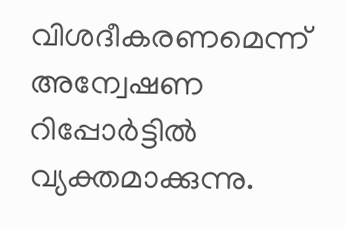വിശദീകരണമെന്ന് അന്വേഷണ റിപ്പോർട്ടിൽ വ്യക്തമാക്കുന്നു.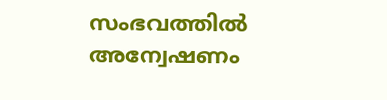സംഭവത്തിൽ അന്വേഷണം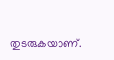തുടരുകയാണ്.